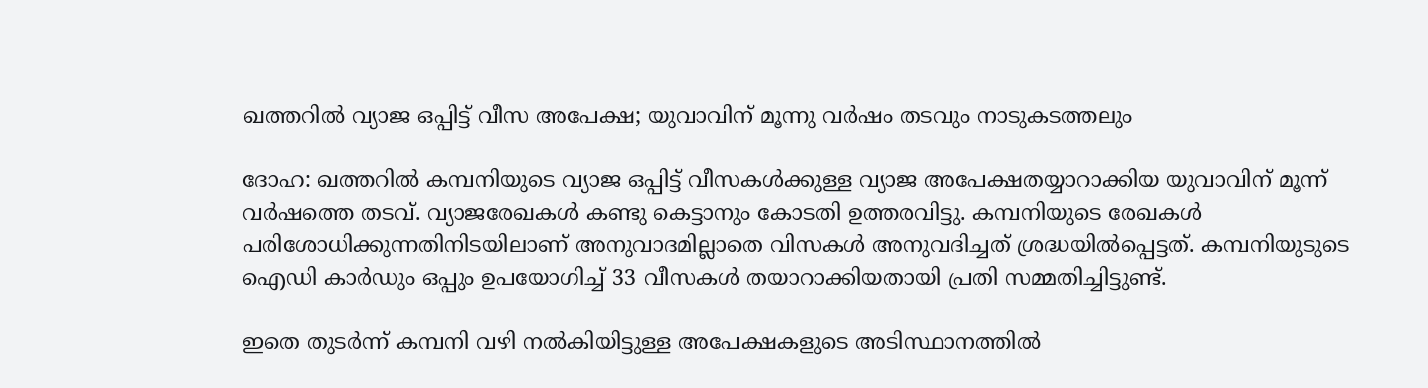ഖത്തറില്‍ വ്യാജ ഒപ്പിട്ട് വീസ അപേക്ഷ; യുവാവിന് മൂന്നു വര്‍ഷം തടവും നാടുകടത്തലും

ദോഹ: ഖത്തറില്‍ കമ്പനിയുടെ വ്യാജ ഒപ്പിട്ട് വീസകള്‍ക്കുള്ള വ്യാജ അപേക്ഷതയ്യാറാക്കിയ യുവാവിന് മൂന്ന് വര്‍ഷത്തെ തടവ്. വ്യാജരേഖകള്‍ കണ്ടു കെട്ടാനും കോടതി ഉത്തരവിട്ടു. കമ്പനിയുടെ രേഖകള്‍ പരിശോധിക്കുന്നതിനിടയിലാണ് അനുവാദമില്ലാതെ വിസകള്‍ അനുവദിച്ചത് ശ്രദ്ധയില്‍പ്പെട്ടത്. കമ്പനിയുടുടെ ഐഡി കാര്‍ഡും ഒപ്പും ഉപയോഗിച്ച് 33 വീസകള്‍ തയാറാക്കിയതായി പ്രതി സമ്മതിച്ചിട്ടുണ്ട്.

ഇതെ തുടര്‍ന്ന് കമ്പനി വഴി നല്‍കിയിട്ടുള്ള അപേക്ഷകളുടെ അടിസ്ഥാനത്തില്‍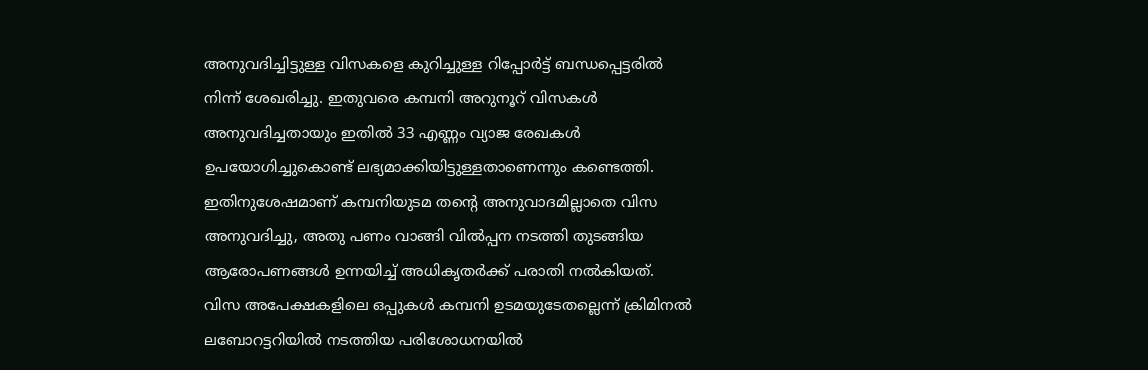അനുവദിച്ചിട്ടുള്ള വിസകളെ കുറിച്ചുള്ള റിപ്പോര്‍ട്ട് ബന്ധപ്പെട്ടരില്‍ നിന്ന് ശേഖരിച്ചു. ഇതുവരെ കമ്പനി അറുനൂറ് വിസകള്‍ അനുവദിച്ചതായും ഇതില്‍ 33 എണ്ണം വ്യാജ രേഖകള്‍ ഉപയോഗിച്ചുകൊണ്ട് ലഭ്യമാക്കിയിട്ടുള്ളതാണെന്നും കണ്ടെത്തി. ഇതിനുശേഷമാണ് കമ്പനിയുടമ തന്റെ അനുവാദമില്ലാതെ വിസ അനുവദിച്ചു, അതു പണം വാങ്ങി വില്‍പ്പന നടത്തി തുടങ്ങിയ ആരോപണങ്ങള്‍ ഉന്നയിച്ച് അധികൃതര്‍ക്ക് പരാതി നല്‍കിയത്. വിസ അപേക്ഷകളിലെ ഒപ്പുകള്‍ കമ്പനി ഉടമയുടേതല്ലെന്ന് ക്രിമിനല്‍ ലബോറട്ടറിയില്‍ നടത്തിയ പരിശോധനയില്‍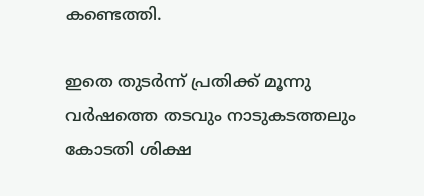കണ്ടെത്തി.

ഇതെ തുടര്‍ന്ന് പ്രതിക്ക് മൂന്നു വര്‍ഷത്തെ തടവും നാടുകടത്തലും കോടതി ശിക്ഷ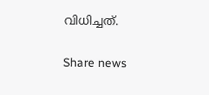വിധിച്ചത്.

Share news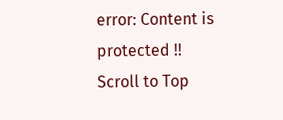error: Content is protected !!
Scroll to Top